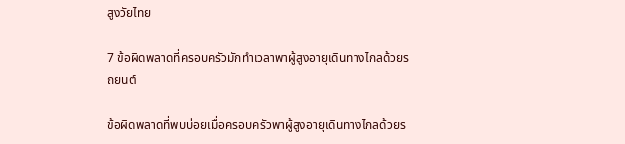สูงวัยไทย

7 ข้อผิดพลาดที่ครอบครัวมักทำเวลาพาผู้สูงอายุเดินทางไกลด้วยรถยนต์

ข้อผิดพลาดที่พบบ่อยเมื่อครอบครัวพาผู้สูงอายุเดินทางไกลด้วยร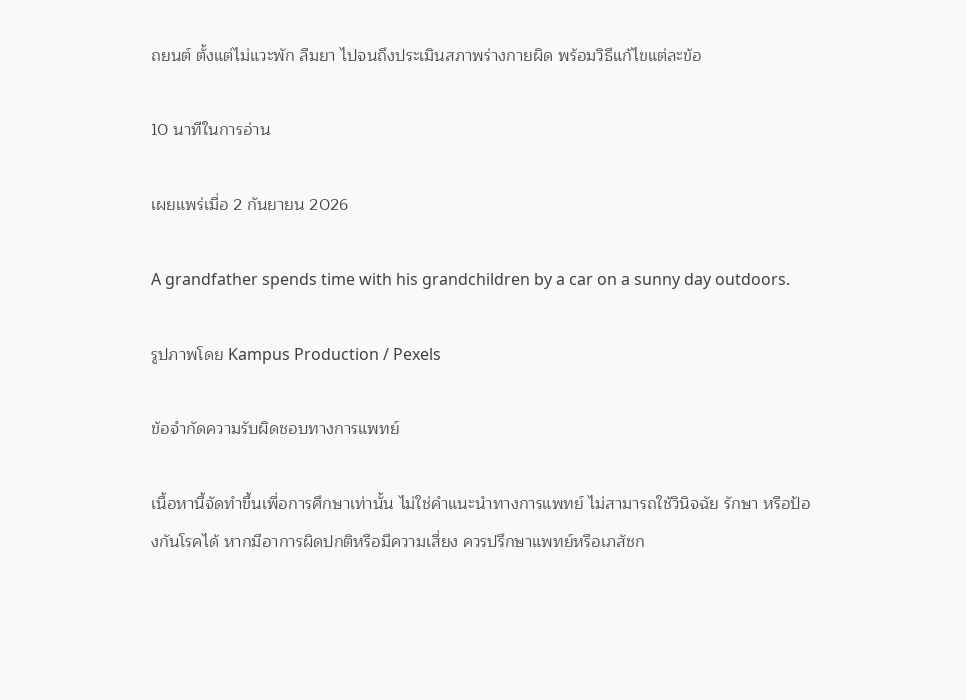ถยนต์ ตั้งแต่ไม่แวะพัก ลืมยา ไปจนถึงประเมินสภาพร่างกายผิด พร้อมวิธีแก้ไขแต่ละข้อ

10 นาทีในการอ่าน

เผยแพร่เมื่อ 2 กันยายน 2026

A grandfather spends time with his grandchildren by a car on a sunny day outdoors.

รูปภาพโดย Kampus Production / Pexels

ข้อจำกัดความรับผิดชอบทางการแพทย์

เนื้อหานี้จัดทำขึ้นเพื่อการศึกษาเท่านั้น ไม่ใช่คำแนะนำทางการแพทย์ ไม่สามารถใช้วินิจฉัย รักษา หรือป้องกันโรคได้ หากมีอาการผิดปกติหรือมีความเสี่ยง ควรปรึกษาแพทย์หรือเภสัชก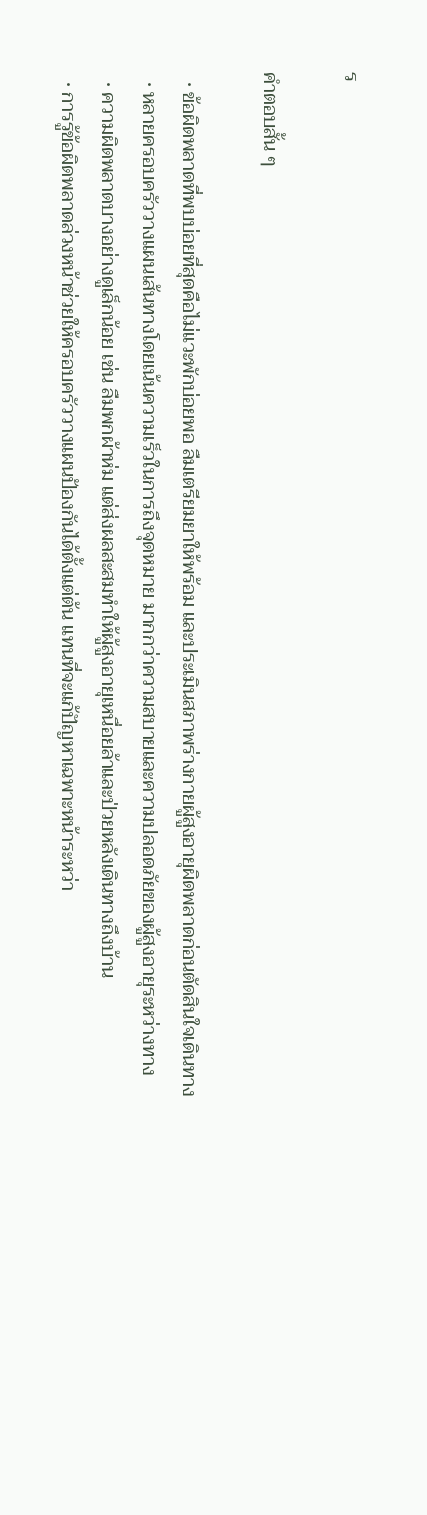ร

คำตอบสั้น ๆ

  • ข้อผิดพลาดที่พบบ่อยที่สุดคือไม่แวะพักบ่อยพอ ลืมเตรียมยาให้พร้อม และประเมินสภาพร่างกายผู้สูงอายุผิดพลาดก่อนตัดสินใจเดินทาง
  • หลายครอบครัววางแผนเส้นทางโดยเน้นความเร็วในการถึงจุดหมาย มากกว่าความสบายและความปลอดภัยของผู้สูงอายุระหว่างทาง
  • ความผิดพลาดบางอย่างดูเล็กน้อย เช่น ลืมพกผ้าห่ม แต่ส่งผลสะสมทำให้ผู้สูงอายุเหนื่อยล้าและป่วยหลังเดินทางถึงบ้าน
  • การรู้ข้อผิดพลาดล่วงหน้าช่วยให้ครอบครัววางแผนป้องกันได้ตั้งแต่ต้น แทนที่จะแก้ปัญหาเฉพาะหน้าระหว่า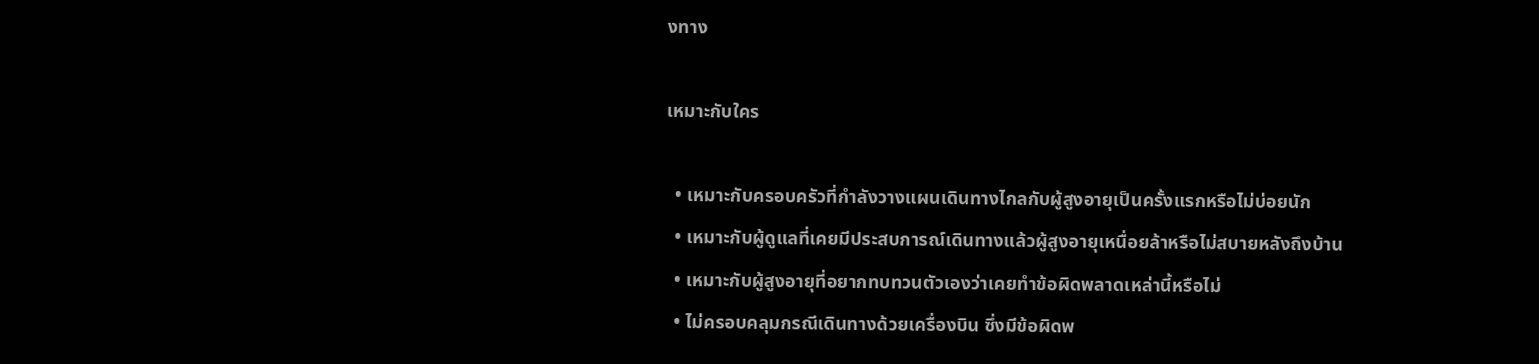งทาง

เหมาะกับใคร

  • เหมาะกับครอบครัวที่กำลังวางแผนเดินทางไกลกับผู้สูงอายุเป็นครั้งแรกหรือไม่บ่อยนัก
  • เหมาะกับผู้ดูแลที่เคยมีประสบการณ์เดินทางแล้วผู้สูงอายุเหนื่อยล้าหรือไม่สบายหลังถึงบ้าน
  • เหมาะกับผู้สูงอายุที่อยากทบทวนตัวเองว่าเคยทำข้อผิดพลาดเหล่านี้หรือไม่
  • ไม่ครอบคลุมกรณีเดินทางด้วยเครื่องบิน ซึ่งมีข้อผิดพ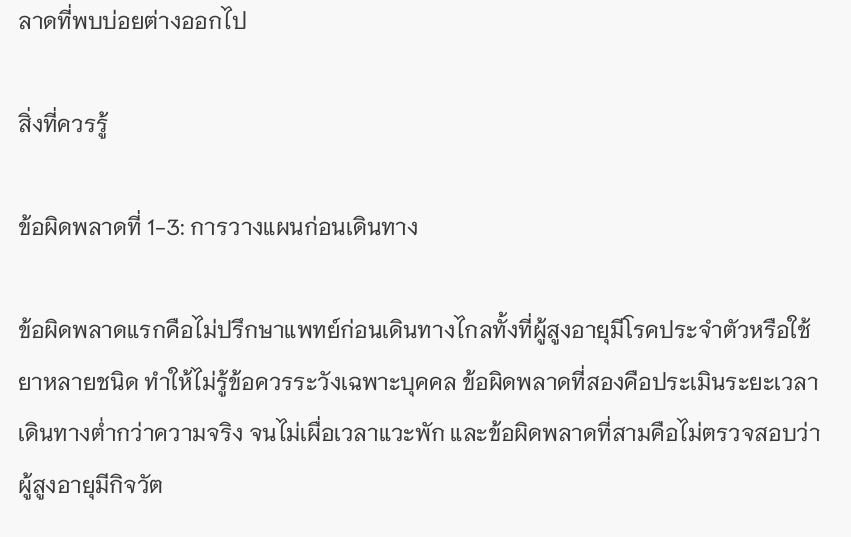ลาดที่พบบ่อยต่างออกไป

สิ่งที่ควรรู้

ข้อผิดพลาดที่ 1-3: การวางแผนก่อนเดินทาง

ข้อผิดพลาดแรกคือไม่ปรึกษาแพทย์ก่อนเดินทางไกลทั้งที่ผู้สูงอายุมีโรคประจำตัวหรือใช้ยาหลายชนิด ทำให้ไม่รู้ข้อควรระวังเฉพาะบุคคล ข้อผิดพลาดที่สองคือประเมินระยะเวลาเดินทางต่ำกว่าความจริง จนไม่เผื่อเวลาแวะพัก และข้อผิดพลาดที่สามคือไม่ตรวจสอบว่าผู้สูงอายุมีกิจวัต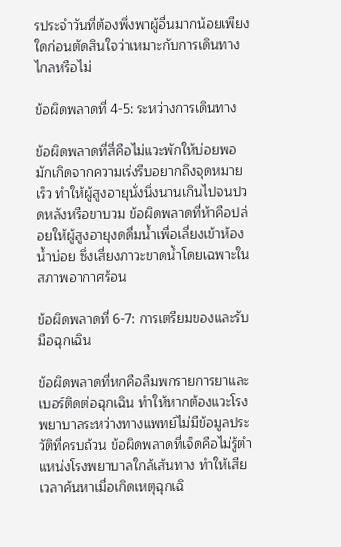รประจำวันที่ต้องพึ่งพาผู้อื่นมากน้อยเพียงใดก่อนตัดสินใจว่าเหมาะกับการเดินทางไกลหรือไม่

ข้อผิดพลาดที่ 4-5: ระหว่างการเดินทาง

ข้อผิดพลาดที่สี่คือไม่แวะพักให้บ่อยพอ มักเกิดจากความเร่งรีบอยากถึงจุดหมายเร็ว ทำให้ผู้สูงอายุนั่งนิ่งนานเกินไปจนปวดหลังหรือขาบวม ข้อผิดพลาดที่ห้าคือปล่อยให้ผู้สูงอายุงดดื่มน้ำเพื่อเลี่ยงเข้าห้องน้ำบ่อย ซึ่งเสี่ยงภาวะขาดน้ำโดยเฉพาะในสภาพอากาศร้อน

ข้อผิดพลาดที่ 6-7: การเตรียมของและรับมือฉุกเฉิน

ข้อผิดพลาดที่หกคือลืมพกรายการยาและเบอร์ติดต่อฉุกเฉิน ทำให้หากต้องแวะโรงพยาบาลระหว่างทางแพทย์ไม่มีข้อมูลประวัติที่ครบถ้วน ข้อผิดพลาดที่เจ็ดคือไม่รู้ตำแหน่งโรงพยาบาลใกล้เส้นทาง ทำให้เสียเวลาค้นหาเมื่อเกิดเหตุฉุกเฉิ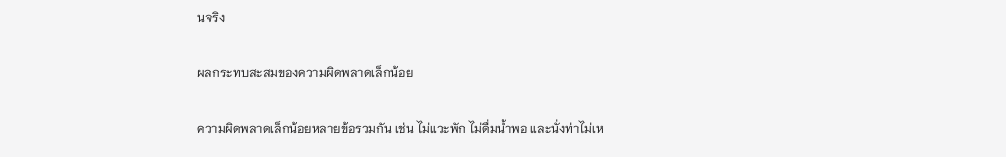นจริง

ผลกระทบสะสมของความผิดพลาดเล็กน้อย

ความผิดพลาดเล็กน้อยหลายข้อรวมกัน เช่น ไม่แวะพัก ไม่ดื่มน้ำพอ และนั่งท่าไม่เห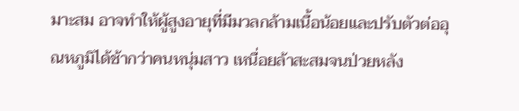มาะสม อาจทำให้ผู้สูงอายุที่มีมวลกล้ามเนื้อน้อยและปรับตัวต่ออุณหภูมิได้ช้ากว่าคนหนุ่มสาว เหนื่อยล้าสะสมจนป่วยหลัง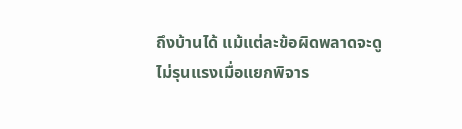ถึงบ้านได้ แม้แต่ละข้อผิดพลาดจะดูไม่รุนแรงเมื่อแยกพิจาร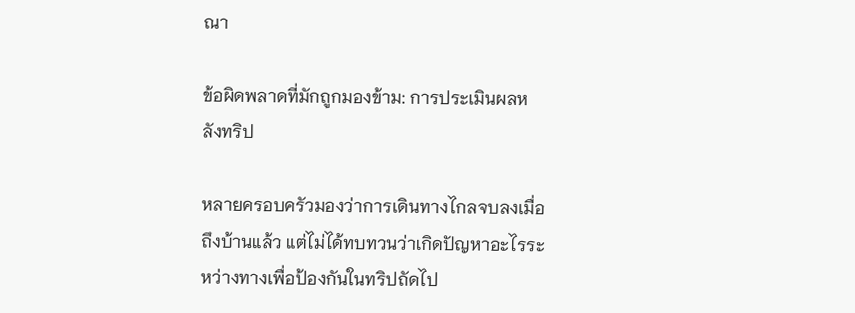ณา

ข้อผิดพลาดที่มักถูกมองข้าม: การประเมินผลหลังทริป

หลายครอบครัวมองว่าการเดินทางไกลจบลงเมื่อถึงบ้านแล้ว แต่ไม่ได้ทบทวนว่าเกิดปัญหาอะไรระหว่างทางเพื่อป้องกันในทริปถัดไป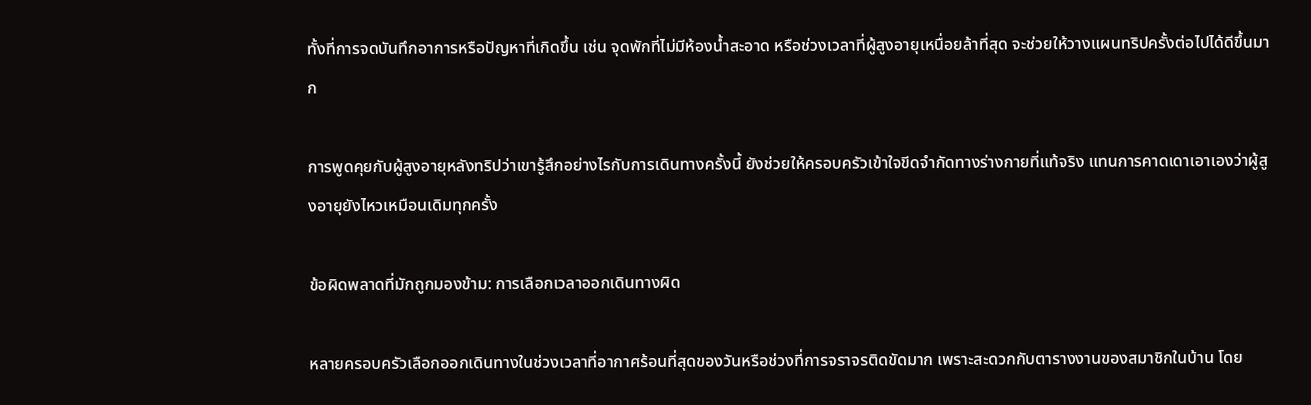ทั้งที่การจดบันทึกอาการหรือปัญหาที่เกิดขึ้น เช่น จุดพักที่ไม่มีห้องน้ำสะอาด หรือช่วงเวลาที่ผู้สูงอายุเหนื่อยล้าที่สุด จะช่วยให้วางแผนทริปครั้งต่อไปได้ดีขึ้นมาก

การพูดคุยกับผู้สูงอายุหลังทริปว่าเขารู้สึกอย่างไรกับการเดินทางครั้งนี้ ยังช่วยให้ครอบครัวเข้าใจขีดจำกัดทางร่างกายที่แท้จริง แทนการคาดเดาเอาเองว่าผู้สูงอายุยังไหวเหมือนเดิมทุกครั้ง

ข้อผิดพลาดที่มักถูกมองข้าม: การเลือกเวลาออกเดินทางผิด

หลายครอบครัวเลือกออกเดินทางในช่วงเวลาที่อากาศร้อนที่สุดของวันหรือช่วงที่การจราจรติดขัดมาก เพราะสะดวกกับตารางงานของสมาชิกในบ้าน โดย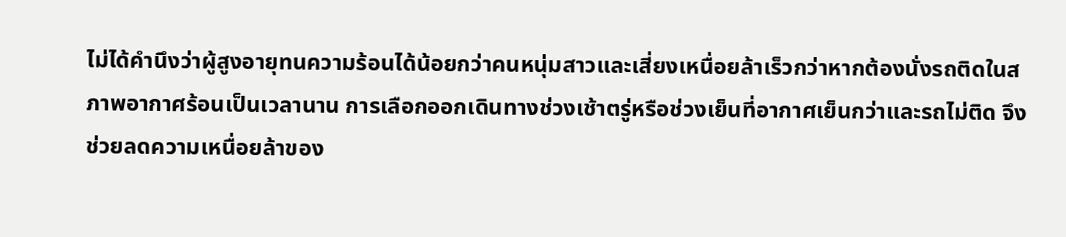ไม่ได้คำนึงว่าผู้สูงอายุทนความร้อนได้น้อยกว่าคนหนุ่มสาวและเสี่ยงเหนื่อยล้าเร็วกว่าหากต้องนั่งรถติดในสภาพอากาศร้อนเป็นเวลานาน การเลือกออกเดินทางช่วงเช้าตรู่หรือช่วงเย็นที่อากาศเย็นกว่าและรถไม่ติด จึงช่วยลดความเหนื่อยล้าของ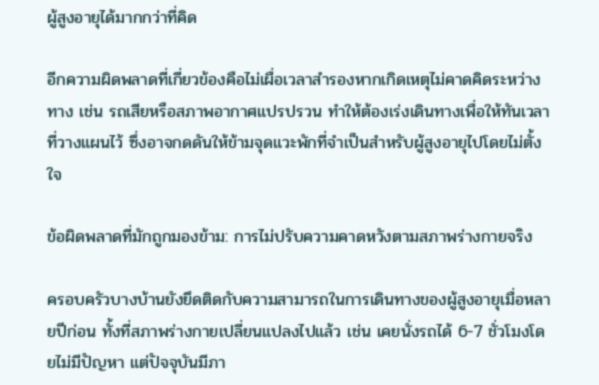ผู้สูงอายุได้มากกว่าที่คิด

อีกความผิดพลาดที่เกี่ยวข้องคือไม่เผื่อเวลาสำรองหากเกิดเหตุไม่คาดคิดระหว่างทาง เช่น รถเสียหรือสภาพอากาศแปรปรวน ทำให้ต้องเร่งเดินทางเพื่อให้ทันเวลาที่วางแผนไว้ ซึ่งอาจกดดันให้ข้ามจุดแวะพักที่จำเป็นสำหรับผู้สูงอายุไปโดยไม่ตั้งใจ

ข้อผิดพลาดที่มักถูกมองข้าม: การไม่ปรับความคาดหวังตามสภาพร่างกายจริง

ครอบครัวบางบ้านยังยึดติดกับความสามารถในการเดินทางของผู้สูงอายุเมื่อหลายปีก่อน ทั้งที่สภาพร่างกายเปลี่ยนแปลงไปแล้ว เช่น เคยนั่งรถได้ 6-7 ชั่วโมงโดยไม่มีปัญหา แต่ปัจจุบันมีภา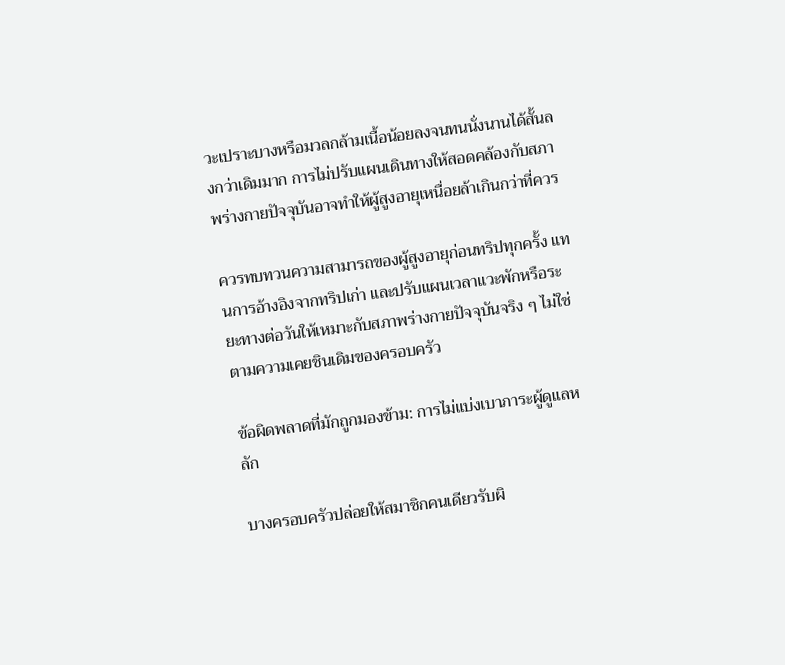วะเปราะบางหรือมวลกล้ามเนื้อน้อยลงจนทนนั่งนานได้สั้นลงกว่าเดิมมาก การไม่ปรับแผนเดินทางให้สอดคล้องกับสภาพร่างกายปัจจุบันอาจทำให้ผู้สูงอายุเหนื่อยล้าเกินกว่าที่ควร

ควรทบทวนความสามารถของผู้สูงอายุก่อนทริปทุกครั้ง แทนการอ้างอิงจากทริปเก่า และปรับแผนเวลาแวะพักหรือระยะทางต่อวันให้เหมาะกับสภาพร่างกายปัจจุบันจริง ๆ ไม่ใช่ตามความเคยชินเดิมของครอบครัว

ข้อผิดพลาดที่มักถูกมองข้าม: การไม่แบ่งเบาภาระผู้ดูแลหลัก

บางครอบครัวปล่อยให้สมาชิกคนเดียวรับผิ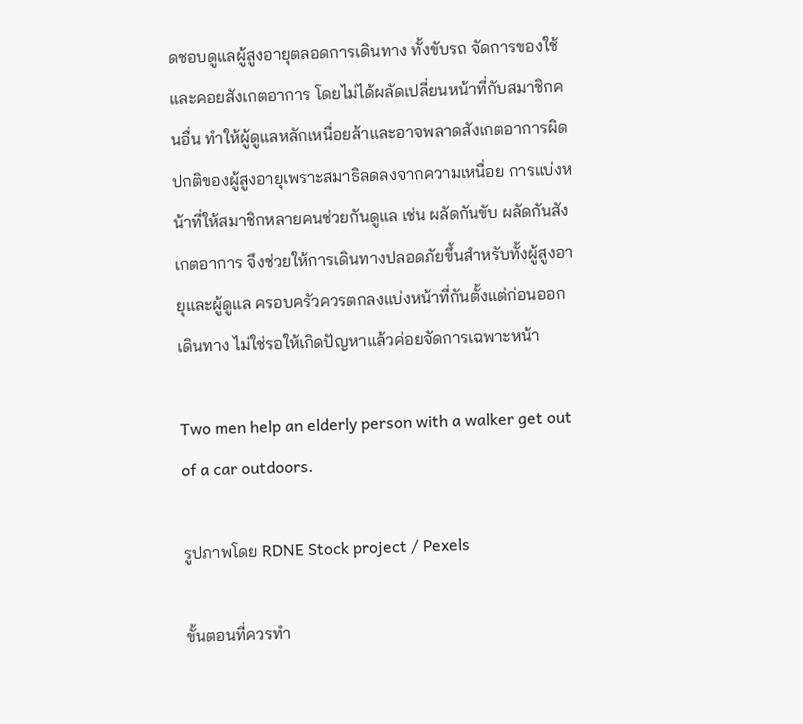ดชอบดูแลผู้สูงอายุตลอดการเดินทาง ทั้งขับรถ จัดการของใช้ และคอยสังเกตอาการ โดยไม่ได้ผลัดเปลี่ยนหน้าที่กับสมาชิกคนอื่น ทำให้ผู้ดูแลหลักเหนื่อยล้าและอาจพลาดสังเกตอาการผิดปกติของผู้สูงอายุเพราะสมาธิลดลงจากความเหนื่อย การแบ่งหน้าที่ให้สมาชิกหลายคนช่วยกันดูแล เช่น ผลัดกันขับ ผลัดกันสังเกตอาการ จึงช่วยให้การเดินทางปลอดภัยขึ้นสำหรับทั้งผู้สูงอายุและผู้ดูแล ครอบครัวควรตกลงแบ่งหน้าที่กันตั้งแต่ก่อนออกเดินทาง ไม่ใช่รอให้เกิดปัญหาแล้วค่อยจัดการเฉพาะหน้า

Two men help an elderly person with a walker get out of a car outdoors.

รูปภาพโดย RDNE Stock project / Pexels

ขั้นตอนที่ควรทำ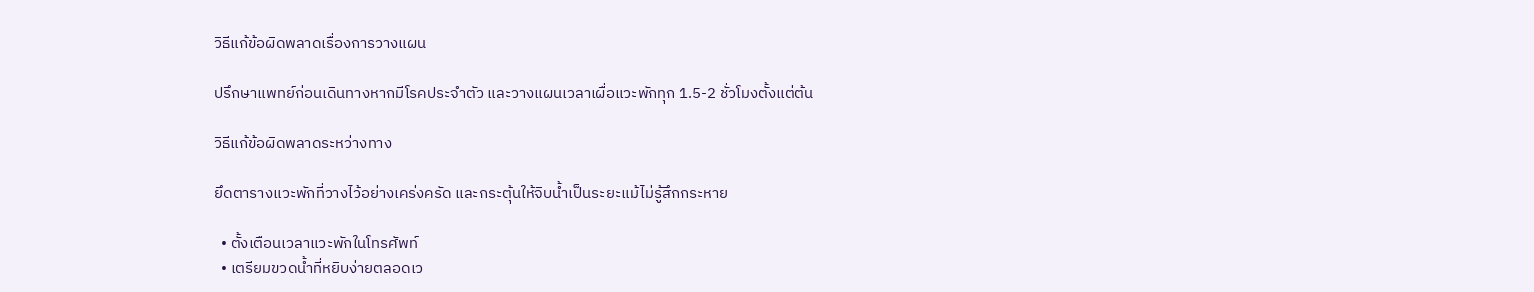วิธีแก้ข้อผิดพลาดเรื่องการวางแผน

ปรึกษาแพทย์ก่อนเดินทางหากมีโรคประจำตัว และวางแผนเวลาเผื่อแวะพักทุก 1.5-2 ชั่วโมงตั้งแต่ต้น

วิธีแก้ข้อผิดพลาดระหว่างทาง

ยึดตารางแวะพักที่วางไว้อย่างเคร่งครัด และกระตุ้นให้จิบน้ำเป็นระยะแม้ไม่รู้สึกกระหาย

  • ตั้งเตือนเวลาแวะพักในโทรศัพท์
  • เตรียมขวดน้ำที่หยิบง่ายตลอดเว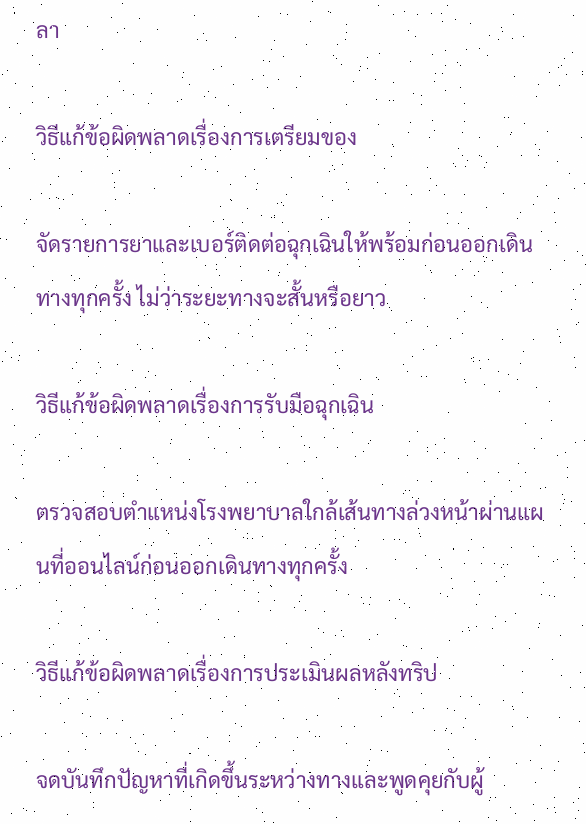ลา

วิธีแก้ข้อผิดพลาดเรื่องการเตรียมของ

จัดรายการยาและเบอร์ติดต่อฉุกเฉินให้พร้อมก่อนออกเดินทางทุกครั้ง ไม่ว่าระยะทางจะสั้นหรือยาว

วิธีแก้ข้อผิดพลาดเรื่องการรับมือฉุกเฉิน

ตรวจสอบตำแหน่งโรงพยาบาลใกล้เส้นทางล่วงหน้าผ่านแผนที่ออนไลน์ก่อนออกเดินทางทุกครั้ง

วิธีแก้ข้อผิดพลาดเรื่องการประเมินผลหลังทริป

จดบันทึกปัญหาที่เกิดขึ้นระหว่างทางและพูดคุยกับผู้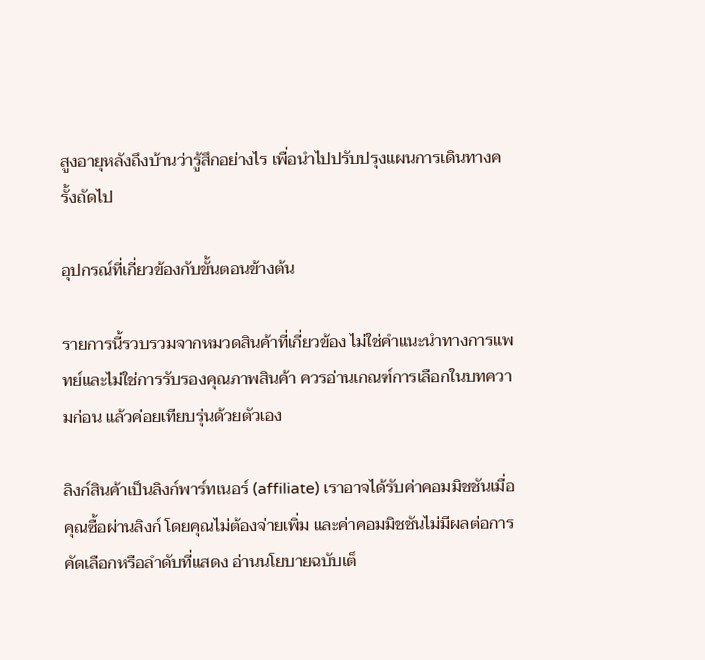สูงอายุหลังถึงบ้านว่ารู้สึกอย่างไร เพื่อนำไปปรับปรุงแผนการเดินทางครั้งถัดไป

อุปกรณ์ที่เกี่ยวข้องกับขั้นตอนข้างต้น

รายการนี้รวบรวมจากหมวดสินค้าที่เกี่ยวข้อง ไม่ใช่คำแนะนำทางการแพทย์และไม่ใช่การรับรองคุณภาพสินค้า ควรอ่านเกณฑ์การเลือกในบทความก่อน แล้วค่อยเทียบรุ่นด้วยตัวเอง

ลิงก์สินค้าเป็นลิงก์พาร์ทเนอร์ (affiliate) เราอาจได้รับค่าคอมมิชชันเมื่อคุณซื้อผ่านลิงก์ โดยคุณไม่ต้องจ่ายเพิ่ม และค่าคอมมิชชันไม่มีผลต่อการคัดเลือกหรือลำดับที่แสดง อ่านนโยบายฉบับเต็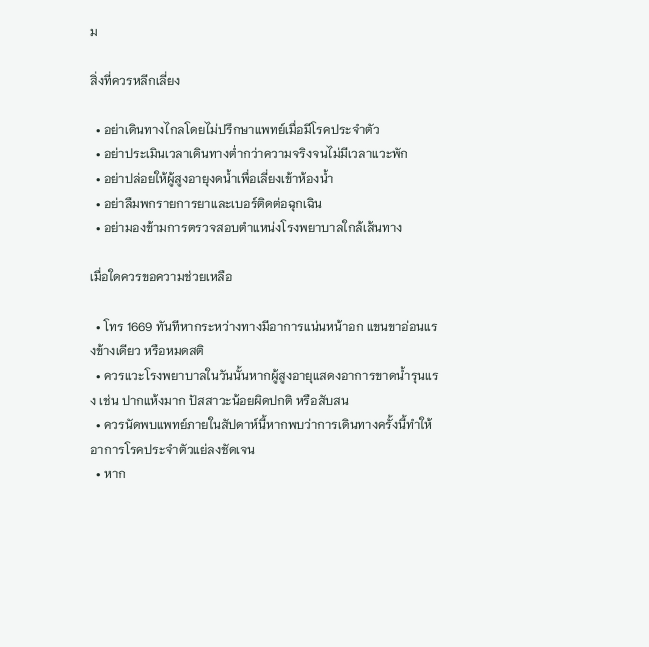ม

สิ่งที่ควรหลีกเลี่ยง

  • อย่าเดินทางไกลโดยไม่ปรึกษาแพทย์เมื่อมีโรคประจำตัว
  • อย่าประเมินเวลาเดินทางต่ำกว่าความจริงจนไม่มีเวลาแวะพัก
  • อย่าปล่อยให้ผู้สูงอายุงดน้ำเพื่อเลี่ยงเข้าห้องน้ำ
  • อย่าลืมพกรายการยาและเบอร์ติดต่อฉุกเฉิน
  • อย่ามองข้ามการตรวจสอบตำแหน่งโรงพยาบาลใกล้เส้นทาง

เมื่อใดควรขอความช่วยเหลือ

  • โทร 1669 ทันทีหากระหว่างทางมีอาการแน่นหน้าอก แขนขาอ่อนแรงข้างเดียว หรือหมดสติ
  • ควรแวะโรงพยาบาลในวันนั้นหากผู้สูงอายุแสดงอาการขาดน้ำรุนแรง เช่น ปากแห้งมาก ปัสสาวะน้อยผิดปกติ หรือสับสน
  • ควรนัดพบแพทย์ภายในสัปดาห์นี้หากพบว่าการเดินทางครั้งนี้ทำให้อาการโรคประจำตัวแย่ลงชัดเจน
  • หาก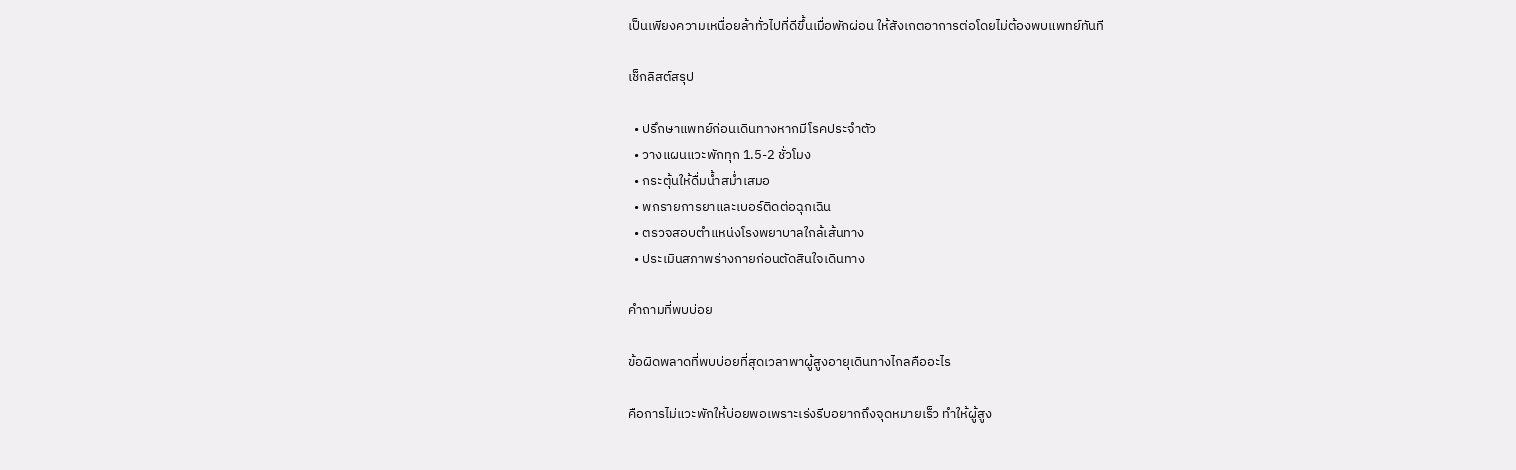เป็นเพียงความเหนื่อยล้าทั่วไปที่ดีขึ้นเมื่อพักผ่อน ให้สังเกตอาการต่อโดยไม่ต้องพบแพทย์ทันที

เช็กลิสต์สรุป

  • ปรึกษาแพทย์ก่อนเดินทางหากมีโรคประจำตัว
  • วางแผนแวะพักทุก 1.5-2 ชั่วโมง
  • กระตุ้นให้ดื่มน้ำสม่ำเสมอ
  • พกรายการยาและเบอร์ติดต่อฉุกเฉิน
  • ตรวจสอบตำแหน่งโรงพยาบาลใกล้เส้นทาง
  • ประเมินสภาพร่างกายก่อนตัดสินใจเดินทาง

คำถามที่พบบ่อย

ข้อผิดพลาดที่พบบ่อยที่สุดเวลาพาผู้สูงอายุเดินทางไกลคืออะไร

คือการไม่แวะพักให้บ่อยพอเพราะเร่งรีบอยากถึงจุดหมายเร็ว ทำให้ผู้สูง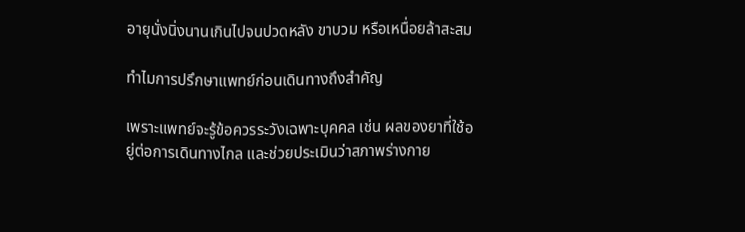อายุนั่งนิ่งนานเกินไปจนปวดหลัง ขาบวม หรือเหนื่อยล้าสะสม

ทำไมการปรึกษาแพทย์ก่อนเดินทางถึงสำคัญ

เพราะแพทย์จะรู้ข้อควรระวังเฉพาะบุคคล เช่น ผลของยาที่ใช้อยู่ต่อการเดินทางไกล และช่วยประเมินว่าสภาพร่างกาย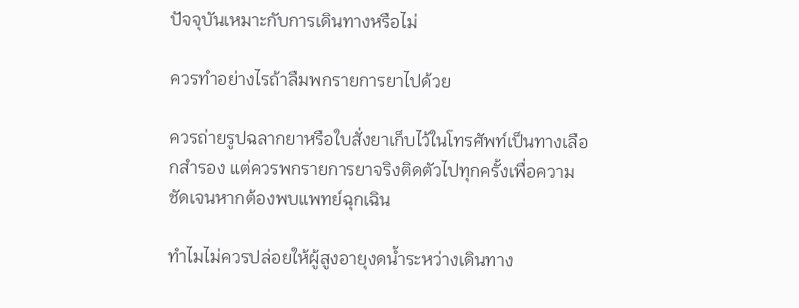ปัจจุบันเหมาะกับการเดินทางหรือไม่

ควรทำอย่างไรถ้าลืมพกรายการยาไปด้วย

ควรถ่ายรูปฉลากยาหรือใบสั่งยาเก็บไว้ในโทรศัพท์เป็นทางเลือกสำรอง แต่ควรพกรายการยาจริงติดตัวไปทุกครั้งเพื่อความชัดเจนหากต้องพบแพทย์ฉุกเฉิน

ทำไมไม่ควรปล่อยให้ผู้สูงอายุงดน้ำระหว่างเดินทาง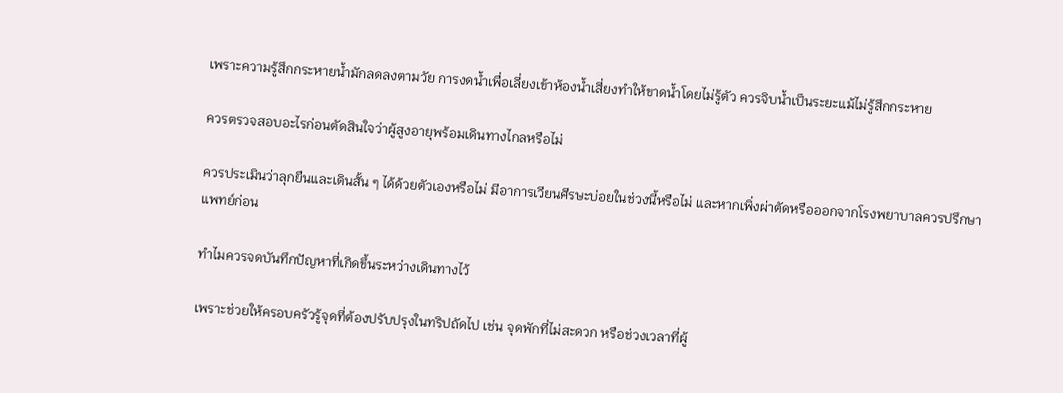เพราะความรู้สึกกระหายน้ำมักลดลงตามวัย การงดน้ำเพื่อเลี่ยงเข้าห้องน้ำเสี่ยงทำให้ขาดน้ำโดยไม่รู้ตัว ควรจิบน้ำเป็นระยะแม้ไม่รู้สึกกระหาย

ควรตรวจสอบอะไรก่อนตัดสินใจว่าผู้สูงอายุพร้อมเดินทางไกลหรือไม่

ควรประเมินว่าลุกยืนและเดินสั้น ๆ ได้ด้วยตัวเองหรือไม่ มีอาการเวียนศีรษะบ่อยในช่วงนี้หรือไม่ และหากเพิ่งผ่าตัดหรือออกจากโรงพยาบาลควรปรึกษาแพทย์ก่อน

ทำไมควรจดบันทึกปัญหาที่เกิดขึ้นระหว่างเดินทางไว้

เพราะช่วยให้ครอบครัวรู้จุดที่ต้องปรับปรุงในทริปถัดไป เช่น จุดพักที่ไม่สะดวก หรือช่วงเวลาที่ผู้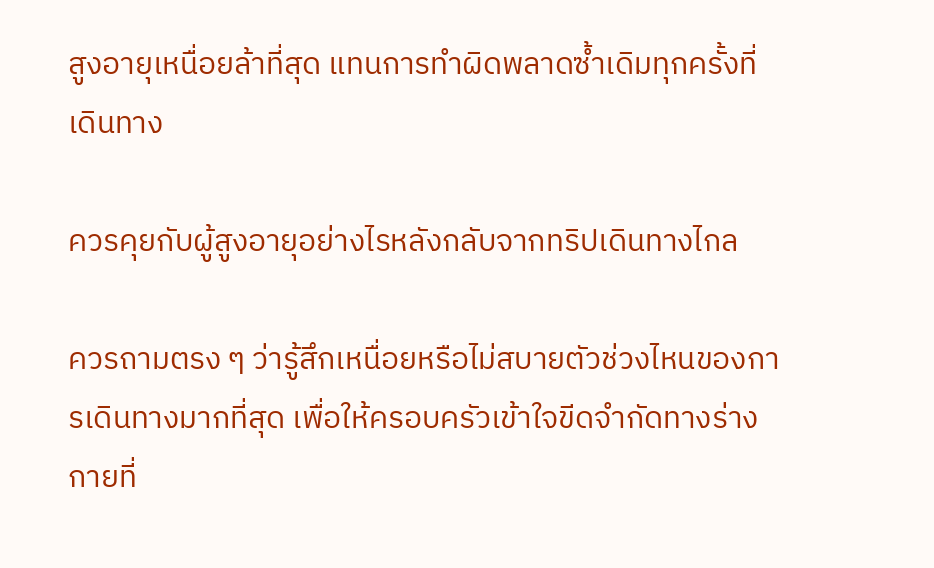สูงอายุเหนื่อยล้าที่สุด แทนการทำผิดพลาดซ้ำเดิมทุกครั้งที่เดินทาง

ควรคุยกับผู้สูงอายุอย่างไรหลังกลับจากทริปเดินทางไกล

ควรถามตรง ๆ ว่ารู้สึกเหนื่อยหรือไม่สบายตัวช่วงไหนของการเดินทางมากที่สุด เพื่อให้ครอบครัวเข้าใจขีดจำกัดทางร่างกายที่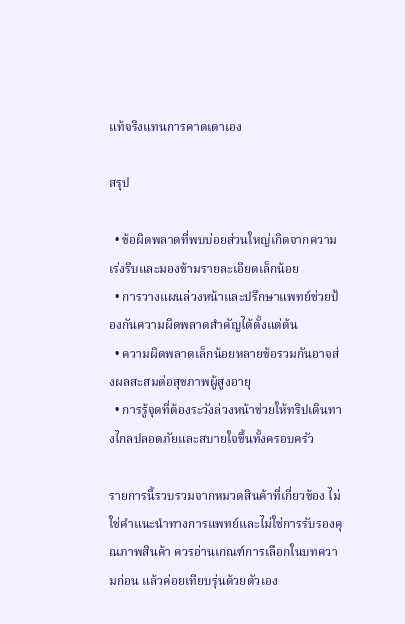แท้จริงแทนการคาดเดาเอง

สรุป

  • ข้อผิดพลาดที่พบบ่อยส่วนใหญ่เกิดจากความเร่งรีบและมองข้ามรายละเอียดเล็กน้อย
  • การวางแผนล่วงหน้าและปรึกษาแพทย์ช่วยป้องกันความผิดพลาดสำคัญได้ตั้งแต่ต้น
  • ความผิดพลาดเล็กน้อยหลายข้อรวมกันอาจส่งผลสะสมต่อสุขภาพผู้สูงอายุ
  • การรู้จุดที่ต้องระวังล่วงหน้าช่วยให้ทริปเดินทางไกลปลอดภัยและสบายใจขึ้นทั้งครอบครัว

รายการนี้รวบรวมจากหมวดสินค้าที่เกี่ยวข้อง ไม่ใช่คำแนะนำทางการแพทย์และไม่ใช่การรับรองคุณภาพสินค้า ควรอ่านเกณฑ์การเลือกในบทความก่อน แล้วค่อยเทียบรุ่นด้วยตัวเอง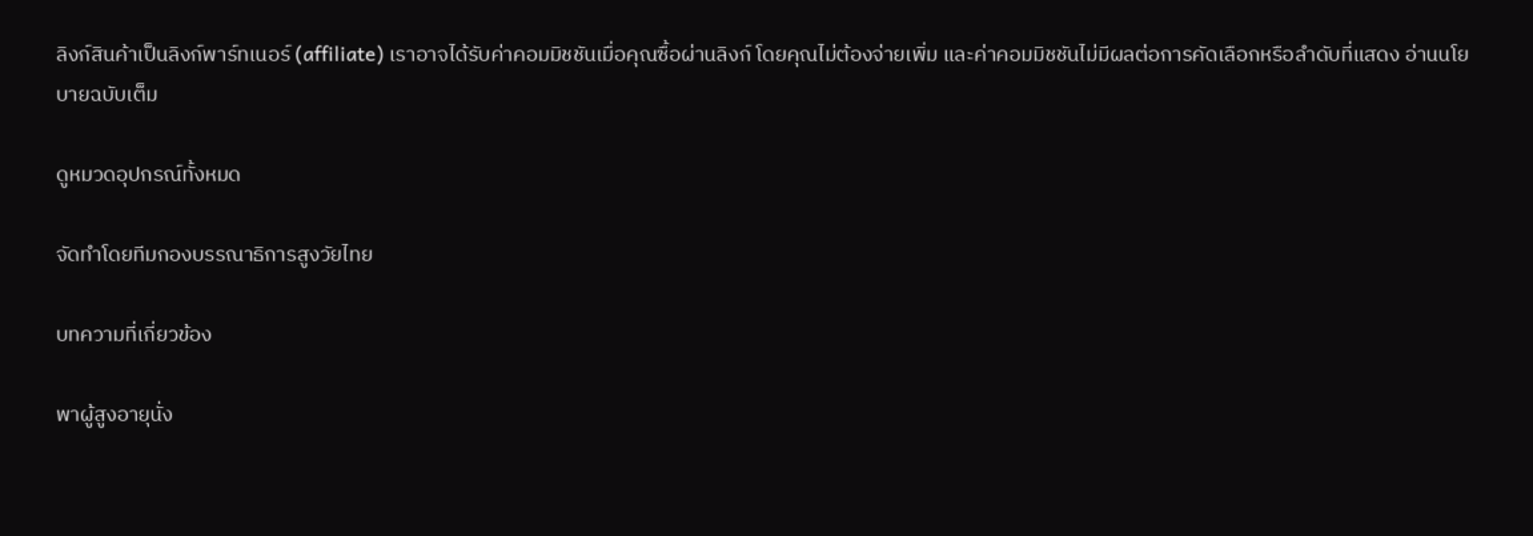ลิงก์สินค้าเป็นลิงก์พาร์ทเนอร์ (affiliate) เราอาจได้รับค่าคอมมิชชันเมื่อคุณซื้อผ่านลิงก์ โดยคุณไม่ต้องจ่ายเพิ่ม และค่าคอมมิชชันไม่มีผลต่อการคัดเลือกหรือลำดับที่แสดง อ่านนโยบายฉบับเต็ม

ดูหมวดอุปกรณ์ทั้งหมด

จัดทำโดยทีมกองบรรณาธิการสูงวัยไทย

บทความที่เกี่ยวข้อง

พาผู้สูงอายุนั่ง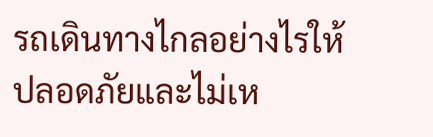รถเดินทางไกลอย่างไรให้ปลอดภัยและไม่เห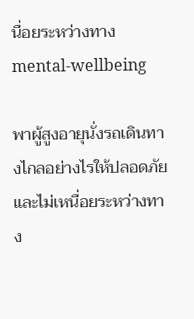นื่อยระหว่างทาง
mental-wellbeing

พาผู้สูงอายุนั่งรถเดินทางไกลอย่างไรให้ปลอดภัยและไม่เหนื่อยระหว่างทาง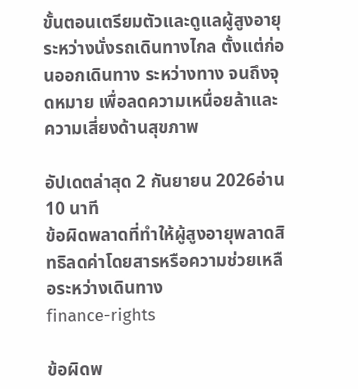ขั้นตอนเตรียมตัวและดูแลผู้สูงอายุระหว่างนั่งรถเดินทางไกล ตั้งแต่ก่อนออกเดินทาง ระหว่างทาง จนถึงจุดหมาย เพื่อลดความเหนื่อยล้าและความเสี่ยงด้านสุขภาพ

อัปเดตล่าสุด 2 กันยายน 2026อ่าน 10 นาที
ข้อผิดพลาดที่ทำให้ผู้สูงอายุพลาดสิทธิลดค่าโดยสารหรือความช่วยเหลือระหว่างเดินทาง
finance-rights

ข้อผิดพ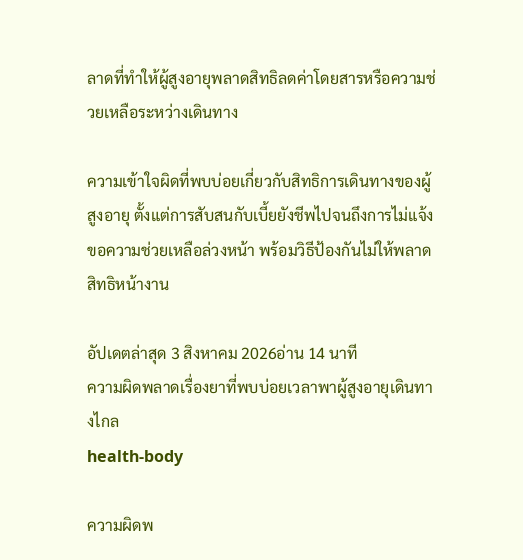ลาดที่ทำให้ผู้สูงอายุพลาดสิทธิลดค่าโดยสารหรือความช่วยเหลือระหว่างเดินทาง

ความเข้าใจผิดที่พบบ่อยเกี่ยวกับสิทธิการเดินทางของผู้สูงอายุ ตั้งแต่การสับสนกับเบี้ยยังชีพไปจนถึงการไม่แจ้งขอความช่วยเหลือล่วงหน้า พร้อมวิธีป้องกันไม่ให้พลาดสิทธิหน้างาน

อัปเดตล่าสุด 3 สิงหาคม 2026อ่าน 14 นาที
ความผิดพลาดเรื่องยาที่พบบ่อยเวลาพาผู้สูงอายุเดินทางไกล
health-body

ความผิดพ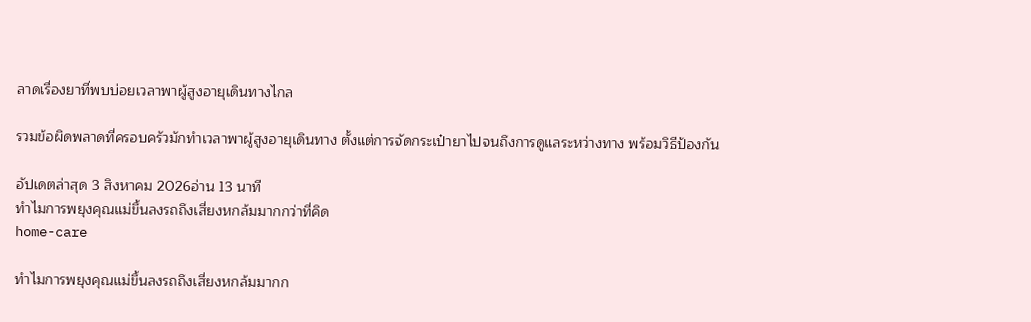ลาดเรื่องยาที่พบบ่อยเวลาพาผู้สูงอายุเดินทางไกล

รวมข้อผิดพลาดที่ครอบครัวมักทำเวลาพาผู้สูงอายุเดินทาง ตั้งแต่การจัดกระเป๋ายาไปจนถึงการดูแลระหว่างทาง พร้อมวิธีป้องกัน

อัปเดตล่าสุด 3 สิงหาคม 2026อ่าน 13 นาที
ทำไมการพยุงคุณแม่ขึ้นลงรถถึงเสี่ยงหกล้มมากกว่าที่คิด
home-care

ทำไมการพยุงคุณแม่ขึ้นลงรถถึงเสี่ยงหกล้มมากก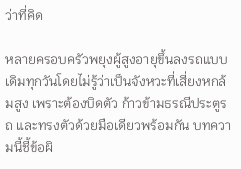ว่าที่คิด

หลายครอบครัวพยุงผู้สูงอายุขึ้นลงรถแบบเดิมทุกวันโดยไม่รู้ว่าเป็นจังหวะที่เสี่ยงหกล้มสูง เพราะต้องบิดตัว ก้าวข้ามธรณีประตูรถ และทรงตัวด้วยมือเดียวพร้อมกัน บทความนี้ชี้ข้อผิ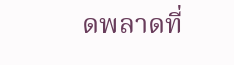ดพลาดที่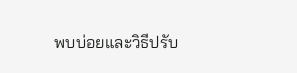พบบ่อยและวิธีปรับ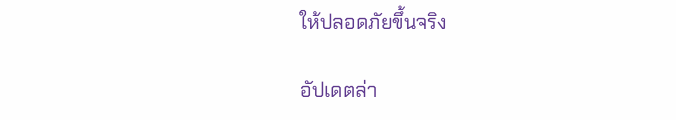ให้ปลอดภัยขึ้นจริง

อัปเดตล่า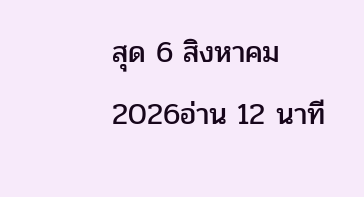สุด 6 สิงหาคม 2026อ่าน 12 นาที